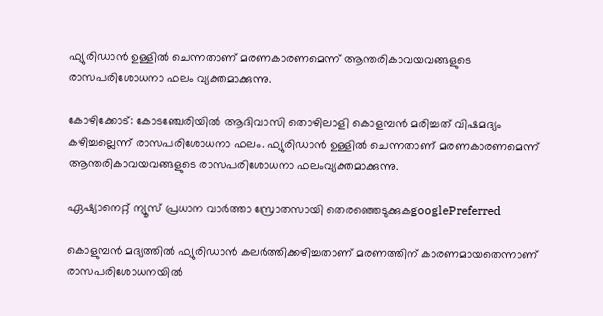ഫ്യുരിഡാന്‍ ഉള്ളില്‍ ചെന്നതാണ് മരണകാരണമെന്ന് ആന്തരികാവയവങ്ങളുടെ രാസപരിശോധനാ ഫലം വ്യക്തമാക്കുന്നു.

കോഴിക്കോട്: കോടഞ്ചേരിയില്‍ ആദിവാസി തൊഴിലാളി കൊളമ്പന്‍ മരിച്ചത് വിഷമദ്യം കഴിച്ചല്ലെന്ന് രാസപരിശോധനാ ഫലം. ഫ്യുരിഡാന്‍ ഉള്ളില്‍ ചെന്നതാണ് മരണകാരണമെന്ന് ആന്തരികാവയവങ്ങളുടെ രാസപരിശോധനാ ഫലംവ്യക്തമാക്കുന്നു.

ഏഷ്യാനെറ്റ് ന്യൂസ് പ്രധാന വാർത്താ സ്രോതസായി തെരഞ്ഞെടുക്കുകgooglePreferred

കൊളുമ്പന്‍ മദ്യത്തില്‍ ഫ്യുരിഡാന്‍ കലര്‍ത്തിക്കഴിച്ചതാണ് മരണത്തിന് കാരണമായതെന്നാണ് രാസപരിശോധനയില്‍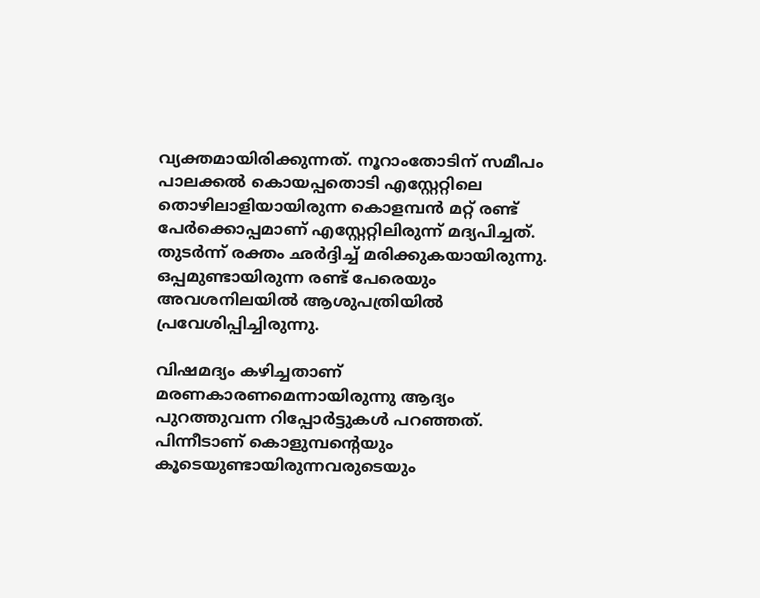വ്യക്തമായിരിക്കുന്നത്. നൂറാംതോടിന് സമീപം പാലക്കല്‍ കൊയപ്പതൊടി എസ്റ്റേറ്റിലെ തൊഴിലാളിയായിരുന്ന കൊളമ്പന്‍ മറ്റ് രണ്ട് പേര്‍ക്കൊപ്പമാണ് എസ്റ്റേറ്റിലിരുന്ന് മദ്യപിച്ചത്. തുടര്‍ന്ന് രക്തം ഛര്‍ദ്ദിച്ച് മരിക്കുകയായിരുന്നു. ഒപ്പമുണ്ടായിരുന്ന രണ്ട് പേരെയും അവശനിലയില്‍ ആശുപത്രിയില്‍ പ്രവേശിപ്പിച്ചിരുന്നു.

വിഷമദ്യം കഴിച്ചതാണ് മരണകാരണമെന്നായിരുന്നു ആദ്യം പുറത്തുവന്ന റിപ്പോര്‍ട്ടുകള്‍ പറഞ്ഞത്. പിന്നീടാണ് കൊളുമ്പന്‍റെയും കൂടെയുണ്ടായിരുന്നവരുടെയും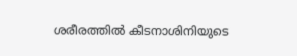ശരീരത്തില്‍ കീടനാശിനിയുടെ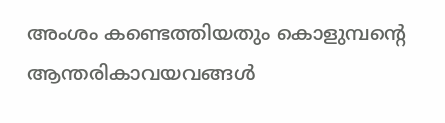അംശം കണ്ടെത്തിയതും കൊളുമ്പന്‍റെ ആന്തരികാവയവങ്ങള്‍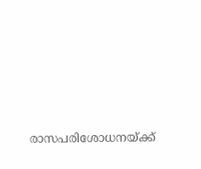രാസപരിശോധനയ്ക്ക്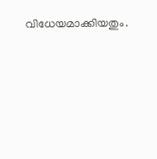വിധേയമാക്കിയതും.